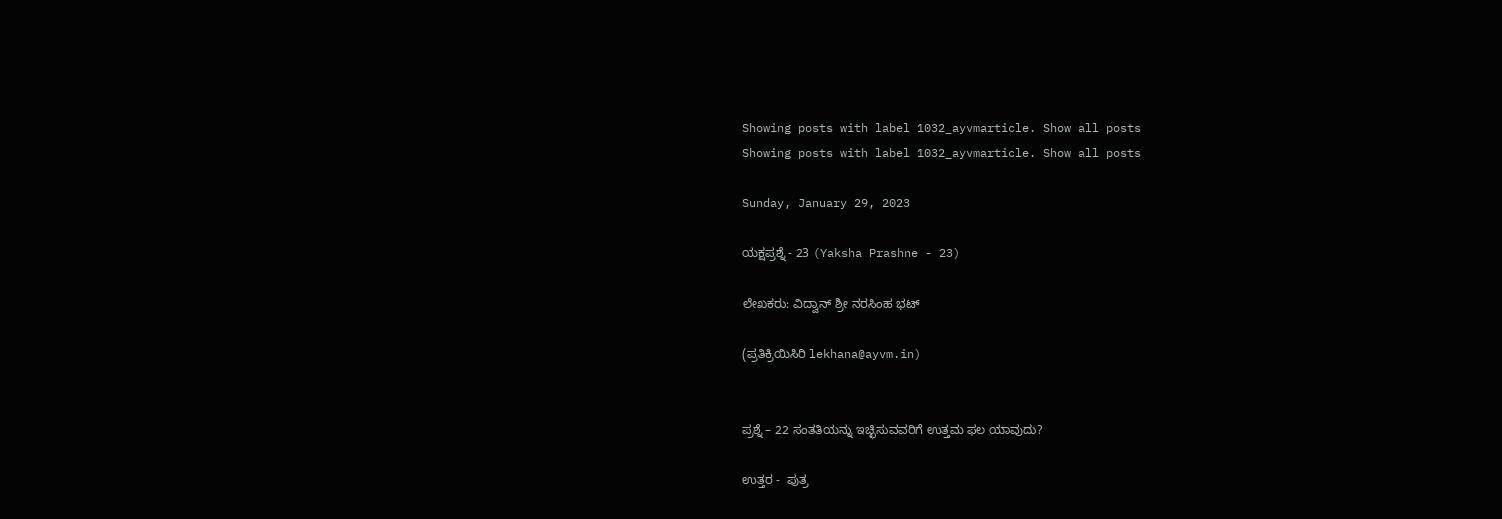Showing posts with label 1032_ayvmarticle. Show all posts
Showing posts with label 1032_ayvmarticle. Show all posts

Sunday, January 29, 2023

ಯಕ್ಷಪ್ರಶ್ನೆ - 23 (Yaksha Prashne - 23)

ಲೇಖಕರು: ವಿದ್ವಾನ್ ಶ್ರೀ ನರಸಿಂಹ ಭಟ್

(ಪ್ರತಿಕ್ರಿಯಿಸಿರಿ lekhana@ayvm.in)


ಪ್ರಶ್ನೆ – 22 ಸಂತತಿಯನ್ನು ಇಚ್ಛಿಸುವವರಿಗೆ ಉತ್ತಮ ಫಲ ಯಾವುದು?

ಉತ್ತರ -  ಪುತ್ರ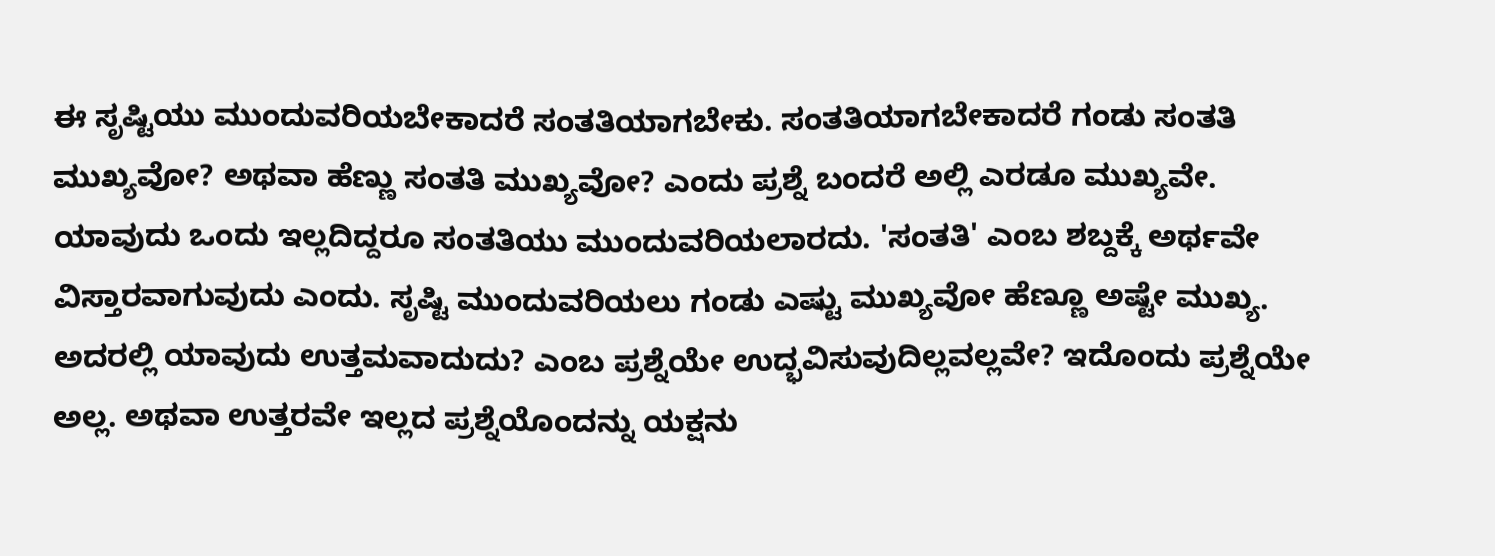ಈ ಸೃಷ್ಟಿಯು ಮುಂದುವರಿಯಬೇಕಾದರೆ ಸಂತತಿಯಾಗಬೇಕು. ಸಂತತಿಯಾಗಬೇಕಾದರೆ ಗಂಡು ಸಂತತಿ ಮುಖ್ಯವೋ? ಅಥವಾ ಹೆಣ್ಣು ಸಂತತಿ ಮುಖ್ಯವೋ? ಎಂದು ಪ್ರಶ್ನೆ ಬಂದರೆ ಅಲ್ಲಿ ಎರಡೂ ಮುಖ್ಯವೇ. ಯಾವುದು ಒಂದು ಇಲ್ಲದಿದ್ದರೂ ಸಂತತಿಯು ಮುಂದುವರಿಯಲಾರದು. 'ಸಂತತಿ' ಎಂಬ ಶಬ್ದಕ್ಕೆ ಅರ್ಥವೇ ವಿಸ್ತಾರವಾಗುವುದು ಎಂದು. ಸೃಷ್ಟಿ ಮುಂದುವರಿಯಲು ಗಂಡು ಎಷ್ಟು ಮುಖ್ಯವೋ ಹೆಣ್ಣೂ ಅಷ್ಟೇ ಮುಖ್ಯ. ಅದರಲ್ಲಿ ಯಾವುದು ಉತ್ತಮವಾದುದು? ಎಂಬ ಪ್ರಶ್ನೆಯೇ ಉದ್ಭವಿಸುವುದಿಲ್ಲವಲ್ಲವೇ? ಇದೊಂದು ಪ್ರಶ್ನೆಯೇ ಅಲ್ಲ. ಅಥವಾ ಉತ್ತರವೇ ಇಲ್ಲದ ಪ್ರಶ್ನೆಯೊಂದನ್ನು ಯಕ್ಷನು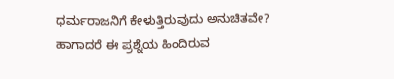ಧರ್ಮರಾಜನಿಗೆ ಕೇಳುತ್ತಿರುವುದು ಅನುಚಿತವೇ? ಹಾಗಾದರೆ ಈ ಪ್ರಶ್ನೆಯ ಹಿಂದಿರುವ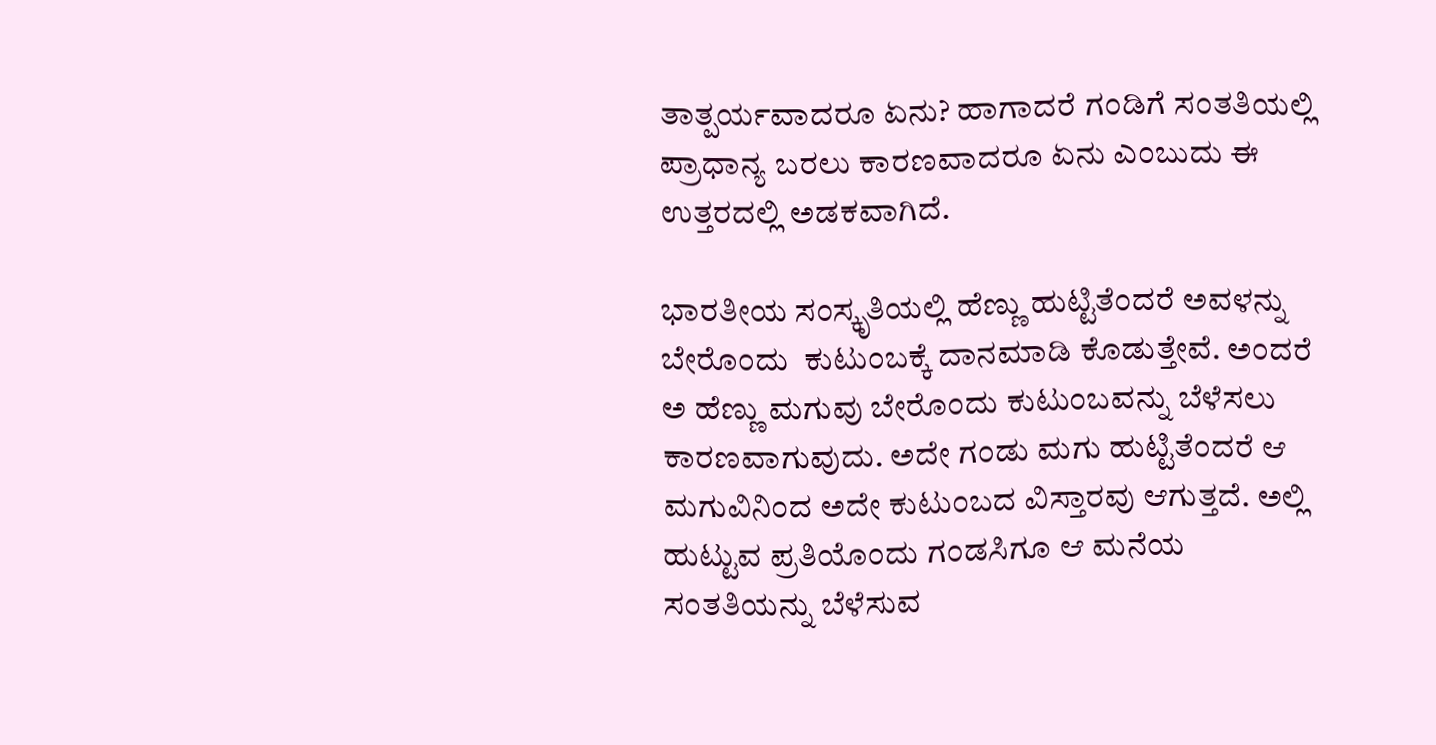ತಾತ್ಪರ್ಯವಾದರೂ ಏನು? ಹಾಗಾದರೆ ಗಂಡಿಗೆ ಸಂತತಿಯಲ್ಲಿ ಪ್ರಾಧಾನ್ಯ ಬರಲು ಕಾರಣವಾದರೂ ಏನು ಎಂಬುದು ಈ ಉತ್ತರದಲ್ಲಿ ಅಡಕವಾಗಿದೆ.

ಭಾರತೀಯ ಸಂಸ್ಕೃತಿಯಲ್ಲಿ ಹೆಣ್ಣು ಹುಟ್ಟಿತೆಂದರೆ ಅವಳನ್ನು ಬೇರೊಂದು  ಕುಟುಂಬಕ್ಕೆ ದಾನಮಾಡಿ ಕೊಡುತ್ತೇವೆ. ಅಂದರೆ ಅ ಹೆಣ್ಣು ಮಗುವು ಬೇರೊಂದು ಕುಟುಂಬವನ್ನು ಬೆಳೆಸಲು ಕಾರಣವಾಗುವುದು. ಅದೇ ಗಂಡು ಮಗು ಹುಟ್ಟಿತೆಂದರೆ ಆ ಮಗುವಿನಿಂದ ಅದೇ ಕುಟುಂಬದ ವಿಸ್ತಾರವು ಆಗುತ್ತದೆ. ಅಲ್ಲಿ ಹುಟ್ಟುವ ಪ್ರತಿಯೊಂದು ಗಂಡಸಿಗೂ ಆ ಮನೆಯ ಸಂತತಿಯನ್ನು ಬೆಳೆಸುವ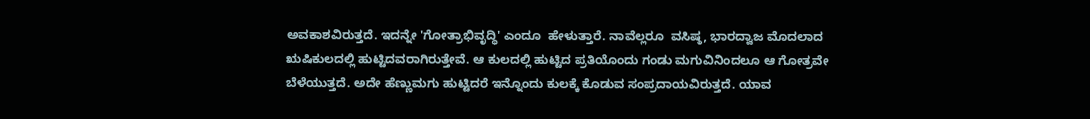ಅವಕಾಶವಿರುತ್ತದೆ. ಇದನ್ನೇ 'ಗೋತ್ರಾಭಿವೃದ್ಧಿ' ಎಂದೂ  ಹೇಳುತ್ತಾರೆ. ನಾವೆಲ್ಲರೂ  ವಸಿಷ್ಠ, ಭಾರದ್ವಾಜ ಮೊದಲಾದ  ಋಷಿಕುಲದಲ್ಲಿ ಹುಟ್ಟಿದವರಾಗಿರುತ್ತೇವೆ. ಆ ಕುಲದಲ್ಲಿ ಹುಟ್ಟಿದ ಪ್ರತಿಯೊಂದು ಗಂಡು ಮಗುವಿನಿಂದಲೂ ಆ ಗೋತ್ರವೇ ಬೆಳೆಯುತ್ತದೆ. ಅದೇ ಹೆಣ್ಣುಮಗು ಹುಟ್ಟಿದರೆ ಇನ್ನೊಂದು ಕುಲಕ್ಕೆ ಕೊಡುವ ಸಂಪ್ರದಾಯವಿರುತ್ತದೆ. ಯಾವ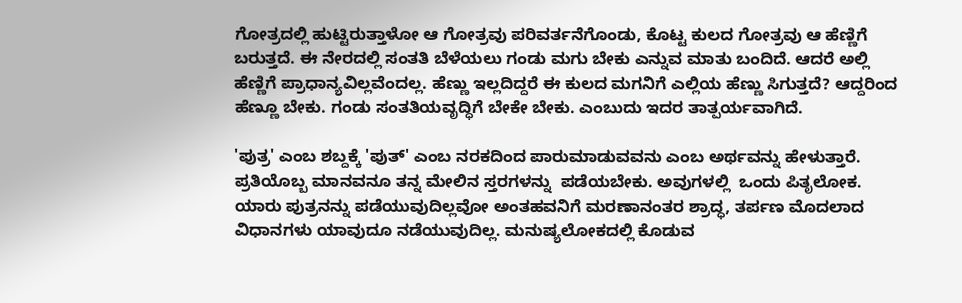ಗೋತ್ರದಲ್ಲಿ ಹುಟ್ಟಿರುತ್ತಾಳೋ ಆ ಗೋತ್ರವು ಪರಿವರ್ತನೆಗೊಂಡು, ಕೊಟ್ಟ ಕುಲದ ಗೋತ್ರವು ಆ ಹೆಣ್ಣಿಗೆ ಬರುತ್ತದೆ. ಈ ನೇರದಲ್ಲಿ ಸಂತತಿ ಬೆಳೆಯಲು ಗಂಡು ಮಗು ಬೇಕು ಎನ್ನುವ ಮಾತು ಬಂದಿದೆ. ಆದರೆ ಅಲ್ಲಿ ಹೆಣ್ಣಿಗೆ ಪ್ರಾಧಾನ್ಯವಿಲ್ಲವೆಂದಲ್ಲ. ಹೆಣ್ಣು ಇಲ್ಲದಿದ್ದರೆ ಈ ಕುಲದ ಮಗನಿಗೆ ಎಲ್ಲಿಯ ಹೆಣ್ಣು ಸಿಗುತ್ತದೆ? ಆದ್ದರಿಂದ ಹೆಣ್ಣೂ ಬೇಕು. ಗಂಡು ಸಂತತಿಯವೃದ್ಧಿಗೆ ಬೇಕೇ ಬೇಕು. ಎಂಬುದು ಇದರ ತಾತ್ಪರ್ಯವಾಗಿದೆ.

'ಪುತ್ರ' ಎಂಬ ಶಬ್ದಕ್ಕೆ 'ಪುತ್' ಎಂಬ ನರಕದಿಂದ ಪಾರುಮಾಡುವವನು ಎಂಬ ಅರ್ಥವನ್ನು ಹೇಳುತ್ತಾರೆ. ಪ್ರತಿಯೊಬ್ಬ ಮಾನವನೂ ತನ್ನ ಮೇಲಿನ ಸ್ತರಗಳನ್ನು  ಪಡೆಯಬೇಕು. ಅವುಗಳಲ್ಲಿ  ಒಂದು ಪಿತೃಲೋಕ. ಯಾರು ಪುತ್ರನನ್ನು ಪಡೆಯುವುದಿಲ್ಲವೋ ಅಂತಹವನಿಗೆ ಮರಣಾನಂತರ ಶ್ರಾದ್ಧ, ತರ್ಪಣ ಮೊದಲಾದ ವಿಧಾನಗಳು ಯಾವುದೂ ನಡೆಯುವುದಿಲ್ಲ. ಮನುಷ್ಯಲೋಕದಲ್ಲಿ ಕೊಡುವ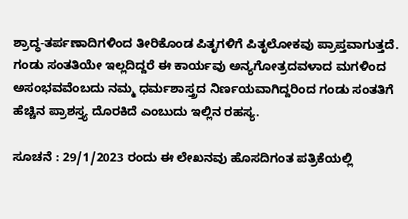ಶ್ರಾದ್ಧ-ತರ್ಪಣಾದಿಗಳಿಂದ ತೀರಿಕೊಂಡ ಪಿತೃಗಳಿಗೆ ಪಿತೃಲೋಕವು ಪ್ರಾಪ್ತವಾಗುತ್ತದೆ. ಗಂಡು ಸಂತತಿಯೇ ಇಲ್ಲದಿದ್ದರೆ ಈ ಕಾರ್ಯವು ಅನ್ಯಗೋತ್ರದವಳಾದ ಮಗಳಿಂದ ಅಸಂಭವವೆಂಬದು ನಮ್ಮ ಧರ್ಮಶಾಸ್ತ್ರದ ನಿರ್ಣಯವಾಗಿದ್ದರಿಂದ ಗಂಡು ಸಂತತಿಗೆ ಹೆಚ್ಚಿನ ಪ್ರಾಶಸ್ತ್ಯ ದೊರಕಿದೆ ಎಂಬುದು ಇಲ್ಲಿನ ರಹಸ್ಯ.

ಸೂಚನೆ : 29/1/2023 ರಂದು ಈ ಲೇಖನವು ಹೊಸದಿಗಂತ ಪತ್ರಿಕೆಯಲ್ಲಿ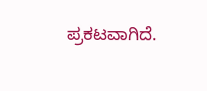ಪ್ರಕಟವಾಗಿದೆ.